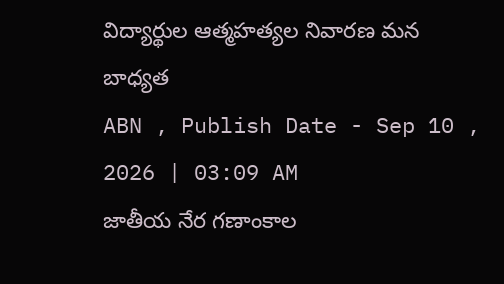విద్యార్థుల ఆత్మహత్యల నివారణ మన బాధ్యత
ABN , Publish Date - Sep 10 , 2026 | 03:09 AM
జాతీయ నేర గణాంకాల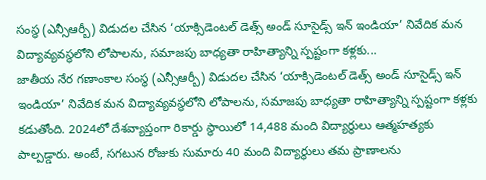సంస్థ (ఎన్సీఆర్బీ) విడుదల చేసిన ‘యాక్సిడెంటల్ డెత్స్ అండ్ సూసైడ్స్ ఇన్ ఇండియా’ నివేదిక మన విద్యావ్యవస్థలోని లోపాలను, సమాజపు బాధ్యతా రాహిత్యాన్ని స్పష్టంగా కళ్లకు...
జాతీయ నేర గణాంకాల సంస్థ (ఎన్సీఆర్బీ) విడుదల చేసిన ‘యాక్సిడెంటల్ డెత్స్ అండ్ సూసైడ్స్ ఇన్ ఇండియా’ నివేదిక మన విద్యావ్యవస్థలోని లోపాలను, సమాజపు బాధ్యతా రాహిత్యాన్ని స్పష్టంగా కళ్లకు కడుతోంది. 2024లో దేశవ్యాప్తంగా రికార్డు స్థాయిలో 14,488 మంది విద్యార్థులు ఆత్మహత్యకు పాల్పడ్డారు. అంటే, సగటున రోజుకు సుమారు 40 మంది విద్యార్థులు తమ ప్రాణాలను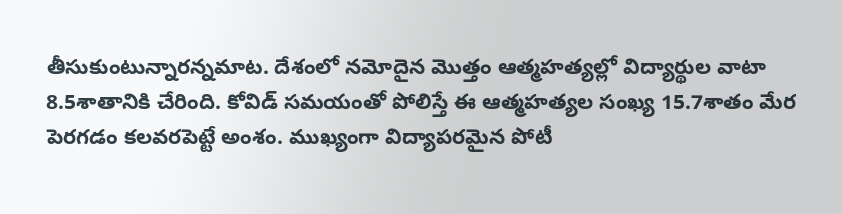తీసుకుంటున్నారన్నమాట. దేశంలో నమోదైన మొత్తం ఆత్మహత్యల్లో విద్యార్థుల వాటా 8.5శాతానికి చేరింది. కోవిడ్ సమయంతో పోలిస్తే ఈ ఆత్మహత్యల సంఖ్య 15.7శాతం మేర పెరగడం కలవరపెట్టే అంశం. ముఖ్యంగా విద్యాపరమైన పోటీ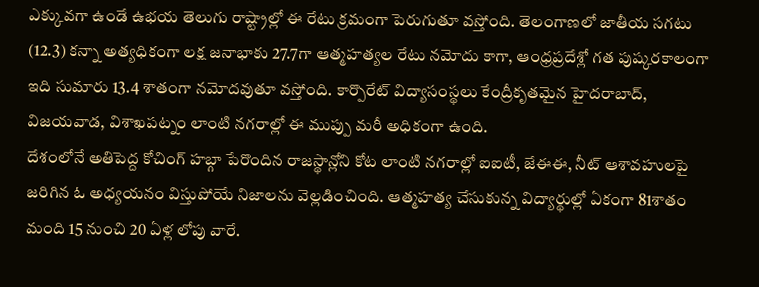ఎక్కువగా ఉండే ఉభయ తెలుగు రాష్ట్రాల్లో ఈ రేటు క్రమంగా పెరుగుతూ వస్తోంది. తెలంగాణలో జాతీయ సగటు (12.3) కన్నా అత్యధికంగా లక్ష జనాభాకు 27.7గా ఆత్మహత్యల రేటు నమోదు కాగా, ఆంధ్రప్రదేశ్లో గత పుష్కరకాలంగా ఇది సుమారు 13.4 శాతంగా నమోదవుతూ వస్తోంది. కార్పొరేట్ విద్యాసంస్థలు కేంద్రీకృతమైన హైదరాబాద్, విజయవాడ, విశాఖపట్నం లాంటి నగరాల్లో ఈ ముప్పు మరీ అధికంగా ఉంది.
దేశంలోనే అతిపెద్ద కోచింగ్ హబ్గా పేరొందిన రాజస్థాన్లోని కోట లాంటి నగరాల్లో ఐఐటీ, జేఈఈ, నీట్ ఆశావహులపై జరిగిన ఓ అధ్యయనం విస్తుపోయే నిజాలను వెల్లడించింది. ఆత్మహత్య చేసుకున్న విద్యార్థుల్లో ఏకంగా 81శాతం మంది 15 నుంచి 20 ఏళ్ల లోపు వారే.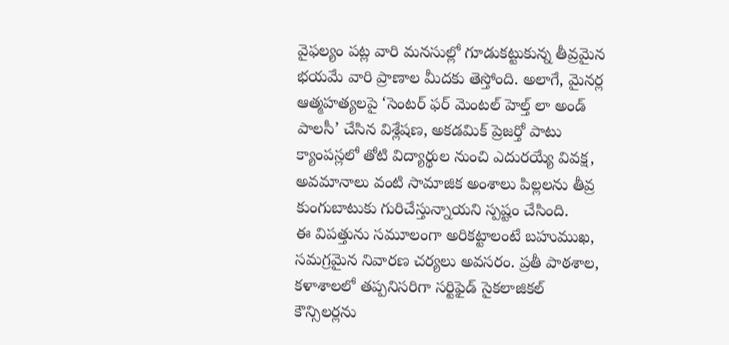వైఫల్యం పట్ల వారి మనసుల్లో గూడుకట్టుకున్న తీవ్రమైన భయమే వారి ప్రాణాల మీదకు తెస్తోంది. అలాగే, మైనర్ల ఆత్మహత్యలపై ‘సెంటర్ ఫర్ మెంటల్ హెల్త్ లా అండ్ పాలసీ’ చేసిన విశ్లేషణ, అకడమిక్ ప్రెజర్తో పాటు క్యాంపస్లలో తోటి విద్యార్థుల నుంచి ఎదురయ్యే వివక్ష, అవమానాలు వంటి సామాజిక అంశాలు పిల్లలను తీవ్ర కుంగుబాటుకు గురిచేస్తున్నాయని స్పష్టం చేసింది.
ఈ విపత్తును సమూలంగా అరికట్టాలంటే బహుముఖ, సమగ్రమైన నివారణ చర్యలు అవసరం. ప్రతీ పాఠశాల, కళాశాలలో తప్పనిసరిగా సర్టిఫైడ్ సైకలాజికల్ కౌన్సిలర్లను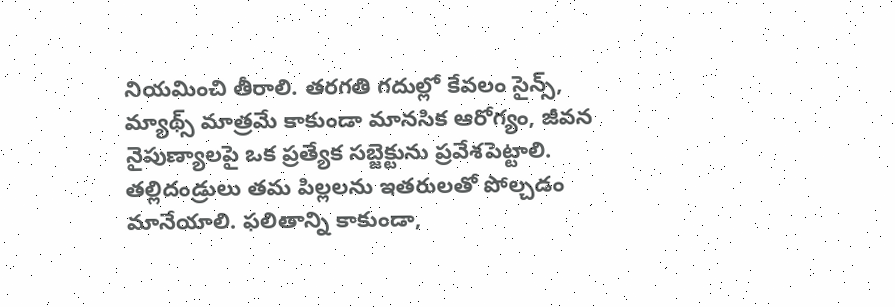నియమించి తీరాలి. తరగతి గదుల్లో కేవలం సైన్స్, మ్యాథ్స్ మాత్రమే కాకుండా మానసిక ఆరోగ్యం, జీవన నైపుణ్యాలపై ఒక ప్రత్యేక సబ్జెక్టును ప్రవేశపెట్టాలి. తల్లిదండ్రులు తమ పిల్లలను ఇతరులతో పోల్చడం మానేయాలి. ఫలితాన్ని కాకుండా,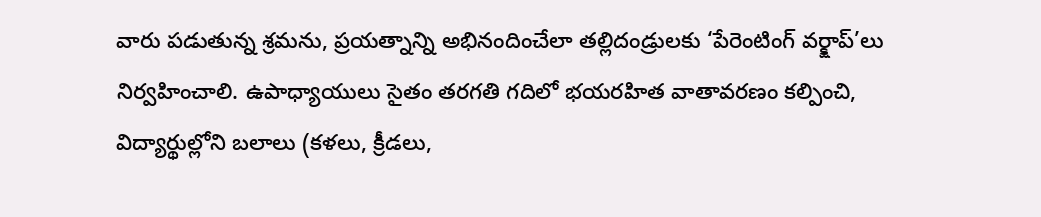వారు పడుతున్న శ్రమను, ప్రయత్నాన్ని అభినందించేలా తల్లిదండ్రులకు ‘పేరెంటింగ్ వర్క్షాప్’లు నిర్వహించాలి. ఉపాధ్యాయులు సైతం తరగతి గదిలో భయరహిత వాతావరణం కల్పించి, విద్యార్థుల్లోని బలాలు (కళలు, క్రీడలు,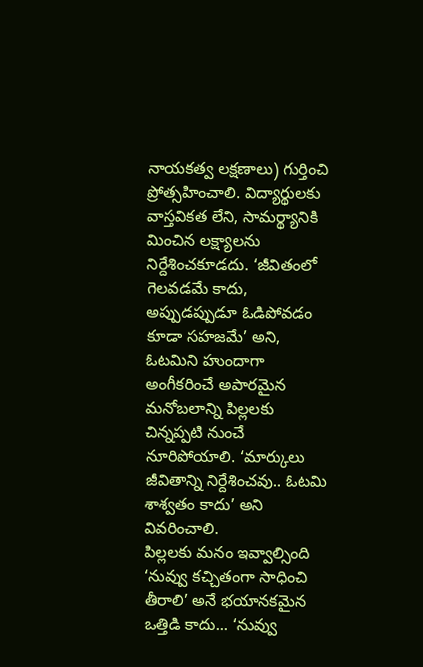నాయకత్వ లక్షణాలు) గుర్తించి ప్రోత్సహించాలి. విద్యార్థులకు వాస్తవికత లేని, సామర్థ్యానికి మించిన లక్ష్యాలను నిర్దేశించకూడదు. ‘జీవితంలో గెలవడమే కాదు, అప్పుడప్పుడూ ఓడిపోవడం కూడా సహజమే’ అని, ఓటమిని హుందాగా అంగీకరించే అపారమైన మనోబలాన్ని పిల్లలకు చిన్నప్పటి నుంచే నూరిపోయాలి. ‘మార్కులు జీవితాన్ని నిర్దేశించవు.. ఓటమి శాశ్వతం కాదు’ అని వివరించాలి.
పిల్లలకు మనం ఇవ్వాల్సింది ‘నువ్వు కచ్చితంగా సాధించి తీరాలి’ అనే భయానకమైన ఒత్తిడి కాదు... ‘నువ్వు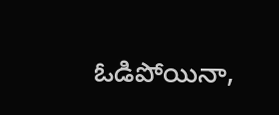ఓడిపోయినా,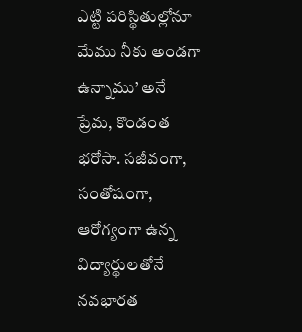ఎట్టి పరిస్థితుల్లోనూ మేము నీకు అండగా ఉన్నాము’ అనే ప్రేమ, కొండంత భరోసా. సజీవంగా, సంతోషంగా, ఆరోగ్యంగా ఉన్న విద్యార్థులతోనే నవభారత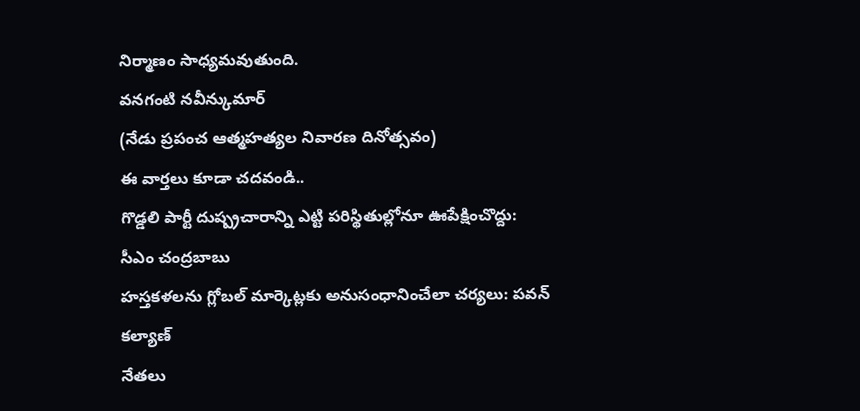నిర్మాణం సాధ్యమవుతుంది.
వనగంటి నవీన్కుమార్
(నేడు ప్రపంచ ఆత్మహత్యల నివారణ దినోత్సవం)
ఈ వార్తలు కూడా చదవండి..
గొడ్డలి పార్టీ దుష్ప్రచారాన్ని ఎట్టి పరిస్థితుల్లోనూ ఊపేక్షించొద్దు: సీఎం చంద్రబాబు
హస్తకళలను గ్లోబల్ మార్కెట్లకు అనుసంధానించేలా చర్యలు: పవన్ కల్యాణ్
నేతలు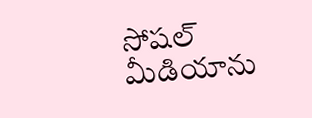సోషల్ మీడియాను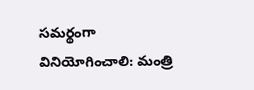సమర్థంగా వినియోగించాలి: మంత్రి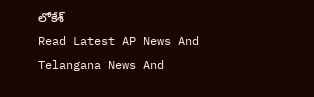లోకేశ్
Read Latest AP News And Telangana News And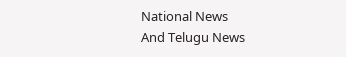National News
And Telugu News